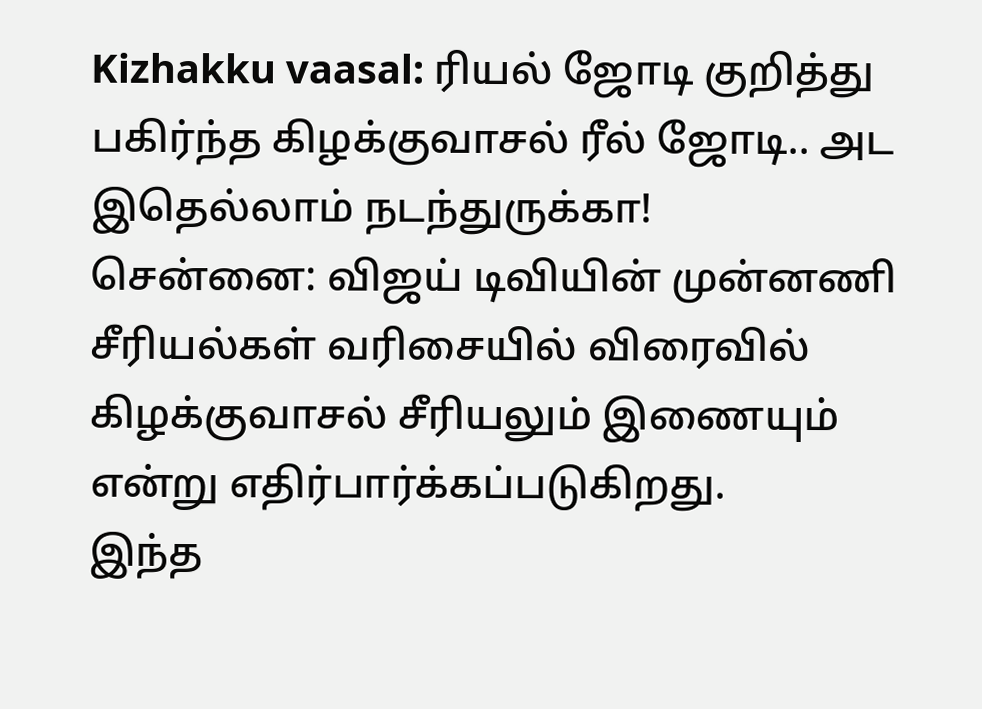Kizhakku vaasal: ரியல் ஜோடி குறித்து பகிர்ந்த கிழக்குவாசல் ரீல் ஜோடி.. அட இதெல்லாம் நடந்துருக்கா!
சென்னை: விஜய் டிவியின் முன்னணி சீரியல்கள் வரிசையில் விரைவில் கிழக்குவாசல் சீரியலும் இணையும் என்று எதிர்பார்க்கப்படுகிறது.
இந்த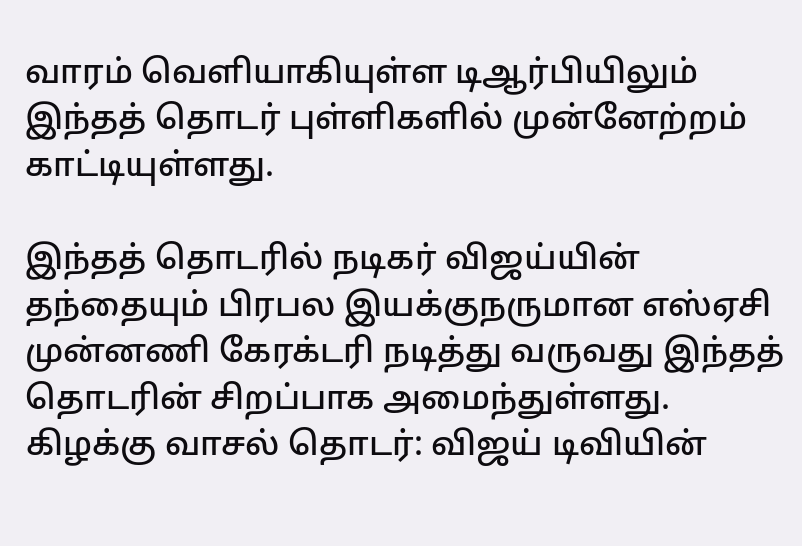வாரம் வெளியாகியுள்ள டிஆர்பியிலும் இந்தத் தொடர் புள்ளிகளில் முன்னேற்றம் காட்டியுள்ளது.

இந்தத் தொடரில் நடிகர் விஜய்யின் தந்தையும் பிரபல இயக்குநருமான எஸ்ஏசி முன்னணி கேரக்டரி நடித்து வருவது இந்தத் தொடரின் சிறப்பாக அமைந்துள்ளது.
கிழக்கு வாசல் தொடர்: விஜய் டிவியின்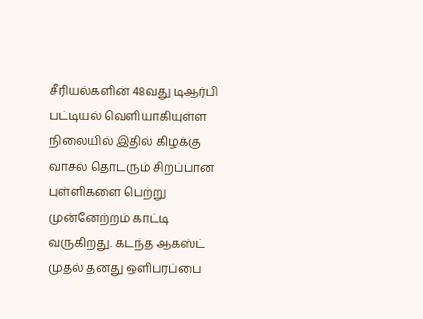சீரியல்களின் 48வது டிஆர்பி பட்டியல் வெளியாகியுள்ள நிலையில் இதில் கிழக்கு வாசல் தொடரும் சிறப்பான புள்ளிகளை பெற்று முன்னேற்றம் காட்டி வருகிறது. கடந்த ஆகஸ்ட் முதல் தனது ஒளிபரப்பை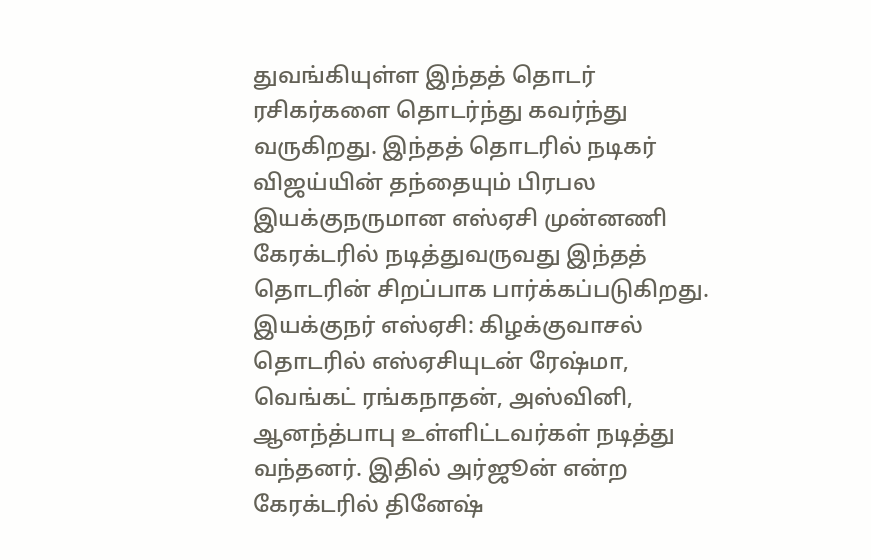துவங்கியுள்ள இந்தத் தொடர் ரசிகர்களை தொடர்ந்து கவர்ந்து வருகிறது. இந்தத் தொடரில் நடிகர் விஜய்யின் தந்தையும் பிரபல இயக்குநருமான எஸ்ஏசி முன்னணி கேரக்டரில் நடித்துவருவது இந்தத் தொடரின் சிறப்பாக பார்க்கப்படுகிறது.
இயக்குநர் எஸ்ஏசி: கிழக்குவாசல் தொடரில் எஸ்ஏசியுடன் ரேஷ்மா, வெங்கட் ரங்கநாதன், அஸ்வினி, ஆனந்த்பாபு உள்ளிட்டவர்கள் நடித்து வந்தனர். இதில் அர்ஜூன் என்ற கேரக்டரில் தினேஷ்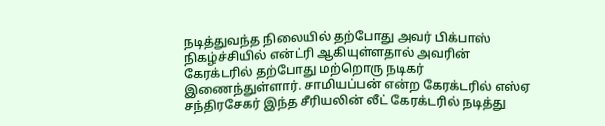நடித்துவந்த நிலையில் தற்போது அவர் பிக்பாஸ் நிகழ்ச்சியில் என்ட்ரி ஆகியுள்ளதால் அவரின் கேரக்டரில் தற்போது மற்றொரு நடிகர் இணைந்துள்ளார். சாமியப்பன் என்ற கேரக்டரில் எஸ்ஏ சந்திரசேகர் இந்த சீரியலின் லீட் கேரக்டரில் நடித்து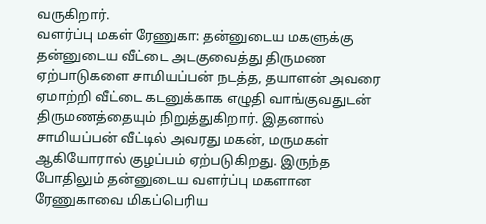வருகிறார்.
வளர்ப்பு மகள் ரேணுகா: தன்னுடைய மகளுக்கு தன்னுடைய வீட்டை அடகுவைத்து திருமண ஏற்பாடுகளை சாமியப்பன் நடத்த, தயாளன் அவரை ஏமாற்றி வீட்டை கடனுக்காக எழுதி வாங்குவதுடன் திருமணத்தையும் நிறுத்துகிறார். இதனால் சாமியப்பன் வீட்டில் அவரது மகன், மருமகள் ஆகியோரால் குழப்பம் ஏற்படுகிறது. இருந்த போதிலும் தன்னுடைய வளர்ப்பு மகளான ரேணுகாவை மிகப்பெரிய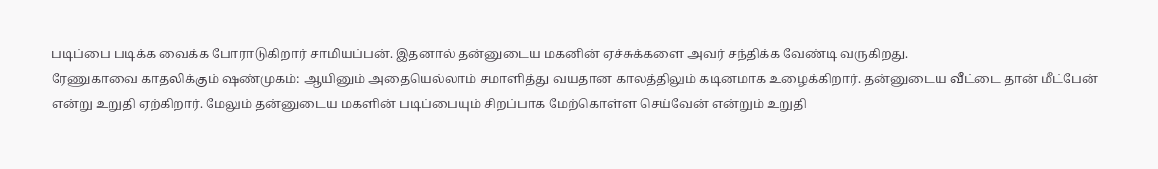படிப்பை படிக்க வைக்க போராடுகிறார் சாமியப்பன். இதனால் தன்னுடைய மகனின் ஏச்சுக்களை அவர் சந்திக்க வேண்டி வருகிறது.
ரேணுகாவை காதலிக்கும் ஷண்முகம்: ஆயினும் அதையெல்லாம் சமாளித்து வயதான காலத்திலும் கடினமாக உழைக்கிறார். தன்னுடைய வீட்டை தான் மீட்பேன் என்று உறுதி ஏற்கிறார். மேலும் தன்னுடைய மகளின் படிப்பையும் சிறப்பாக மேற்கொள்ள செய்வேன் என்றும் உறுதி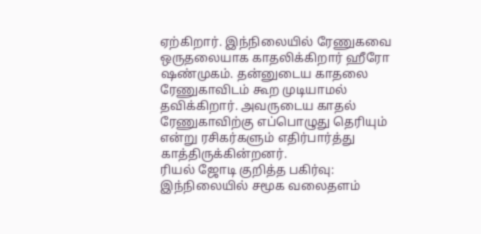ஏற்கிறார். இந்நிலையில் ரேணுகவை ஒருதலையாக காதலிக்கிறார் ஹீரோ ஷண்முகம். தன்னுடைய காதலை ரேணுகாவிடம் கூற முடியாமல் தவிக்கிறார். அவருடைய காதல் ரேணுகாவிற்கு எப்பொழுது தெரியும் என்று ரசிகர்களும் எதிர்பார்த்து காத்திருக்கின்றனர்.
ரியல் ஜோடி குறித்த பகிர்வு: இந்நிலையில் சமூக வலைதளம்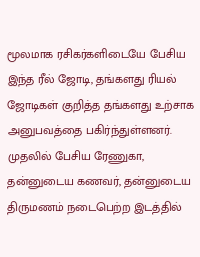மூலமாக ரசிகர்களிடையே பேசிய இந்த ரீல் ஜோடி, தங்களது ரியல் ஜோடிகள் குறித்த தங்களது உற்சாக அனுபவத்தை பகிர்ந்துள்ளனர். முதலில் பேசிய ரேணுகா, தன்னுடைய கணவர், தன்னுடைய திருமணம் நடைபெற்ற இடத்தில்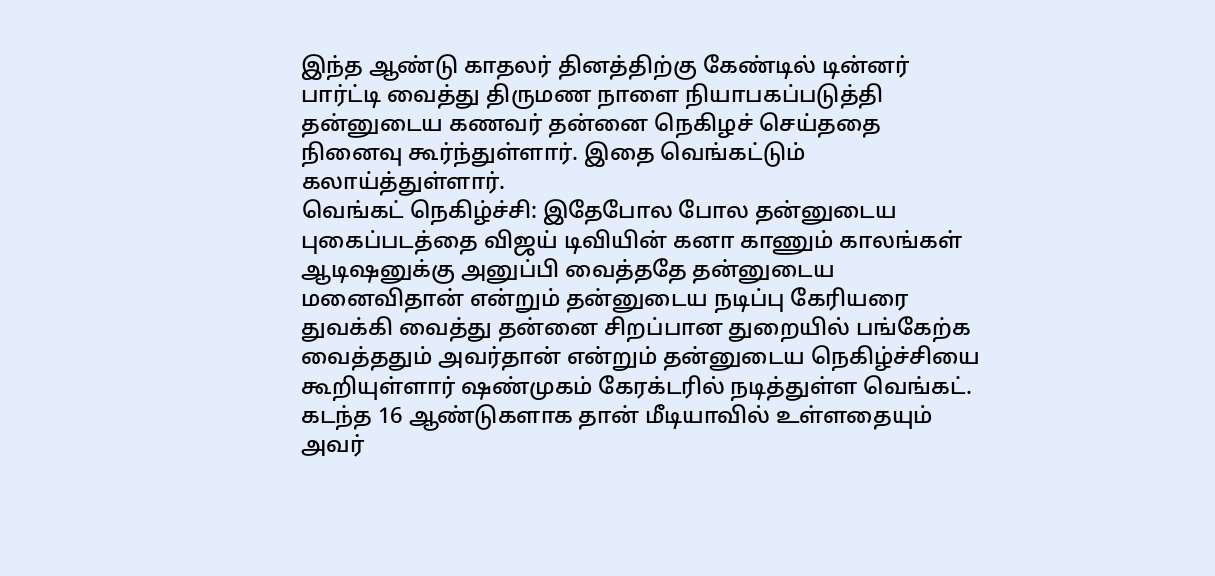இந்த ஆண்டு காதலர் தினத்திற்கு கேண்டில் டின்னர் பார்ட்டி வைத்து திருமண நாளை நியாபகப்படுத்தி தன்னுடைய கணவர் தன்னை நெகிழச் செய்ததை நினைவு கூர்ந்துள்ளார். இதை வெங்கட்டும் கலாய்த்துள்ளார்.
வெங்கட் நெகிழ்ச்சி: இதேபோல போல தன்னுடைய புகைப்படத்தை விஜய் டிவியின் கனா காணும் காலங்கள் ஆடிஷனுக்கு அனுப்பி வைத்ததே தன்னுடைய மனைவிதான் என்றும் தன்னுடைய நடிப்பு கேரியரை துவக்கி வைத்து தன்னை சிறப்பான துறையில் பங்கேற்க வைத்ததும் அவர்தான் என்றும் தன்னுடைய நெகிழ்ச்சியை கூறியுள்ளார் ஷண்முகம் கேரக்டரில் நடித்துள்ள வெங்கட். கடந்த 16 ஆண்டுகளாக தான் மீடியாவில் உள்ளதையும் அவர்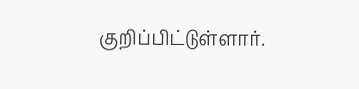குறிப்பிட்டுள்ளார்.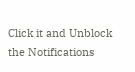Click it and Unblock the Notifications